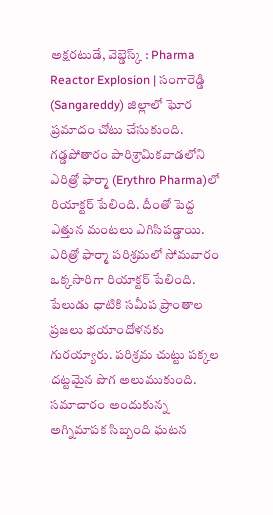అక్షరటుడే, వెబ్డెస్క్ : Pharma Reactor Explosion | సంగారెడ్డి (Sangareddy) జిల్లాలో ఘోర ప్రమాదం చోటు చేసుకుంది. గడ్డపోతారం పారిశ్రామికవాడలోని ఎరిత్రో ఫార్మా (Erythro Pharma)లో రియాక్టర్ పేలింది. దీంతో పెద్ద ఎత్తున మంటలు ఎగిసిపడ్డాయి.
ఎరిత్రో ఫార్మా పరిశ్రమలో సోమవారం ఒక్కసారిగా రియాక్టర్ పేలింది. పేలుడు ధాటికి సమీప ప్రాంతాల ప్రజలు భయాందోళనకు గురయ్యారు. పరిశ్రమ చుట్టు పక్కల దట్టమైన పొగ అలుముకుంది. సమాచారం అందుకున్న అగ్నిమాపక సిబ్బంది ఘటన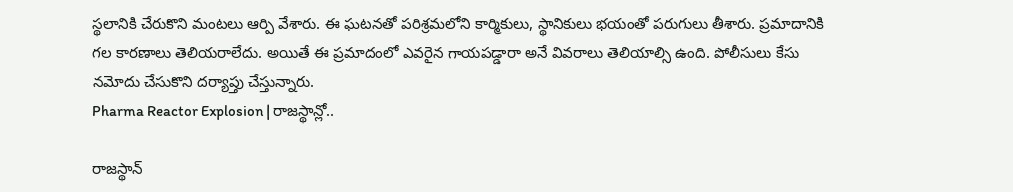స్థలానికి చేరుకొని మంటలు ఆర్పి వేశారు. ఈ ఘటనతో పరిశ్రమలోని కార్మికులు, స్థానికులు భయంతో పరుగులు తీశారు. ప్రమాదానికి గల కారణాలు తెలియరాలేదు. అయితే ఈ ప్రమాదంలో ఎవరైన గాయపడ్డారా అనే వివరాలు తెలియాల్సి ఉంది. పోలీసులు కేసు నమోదు చేసుకొని దర్యాప్తు చేస్తున్నారు.
Pharma Reactor Explosion | రాజస్థాన్లో..

రాజస్థాన్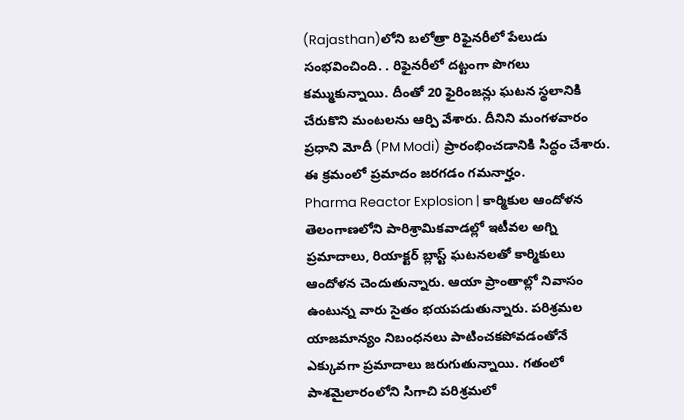(Rajasthan)లోని బలోత్రా రిఫైనరీలో పేలుడు సంభవించింది. . రిఫైనరీలో దట్టంగా పొగలు కమ్ముకున్నాయి. దీంతో 20 ఫైరింజన్లు ఘటన స్థలానికి చేరుకొని మంటలను ఆర్పి వేశారు. దీనిని మంగళవారం ప్రధాని మోదీ (PM Modi) ప్రారంభించడానికి సిద్ధం చేశారు. ఈ క్రమంలో ప్రమాదం జరగడం గమనార్హం.
Pharma Reactor Explosion | కార్మికుల ఆందోళన
తెలంగాణలోని పారిశ్రామికవాడల్లో ఇటీవల అగ్ని ప్రమాదాలు, రియాక్టర్ బ్లాస్ట్ ఘటనలతో కార్మికులు ఆందోళన చెందుతున్నారు. ఆయా ప్రాంతాల్లో నివాసం ఉంటున్న వారు సైతం భయపడుతున్నారు. పరిశ్రమల యాజమాన్యం నిబంధనలు పాటించకపోవడంతోనే ఎక్కువగా ప్రమాదాలు జరుగుతున్నాయి. గతంలో పాశమైలారంలోని సిగాచి పరిశ్రమలో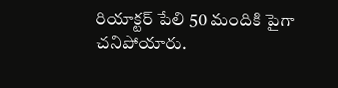రియాక్టర్ పేలి 50 మందికి పైగా చనిపోయారు.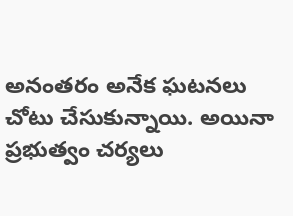అనంతరం అనేక ఘటనలు చోటు చేసుకున్నాయి. అయినా ప్రభుత్వం చర్యలు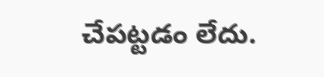చేపట్టడం లేదు.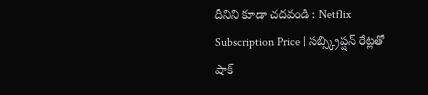దీనిని కూడా చదవండి : Netflix Subscription Price | సబ్స్క్రిప్షన్ రేట్లతో షాక్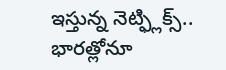ఇస్తున్న నెట్ఫ్లిక్స్.. భారత్లోనూ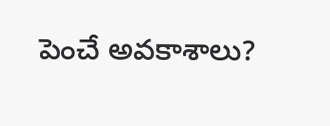పెంచే అవకాశాలు?